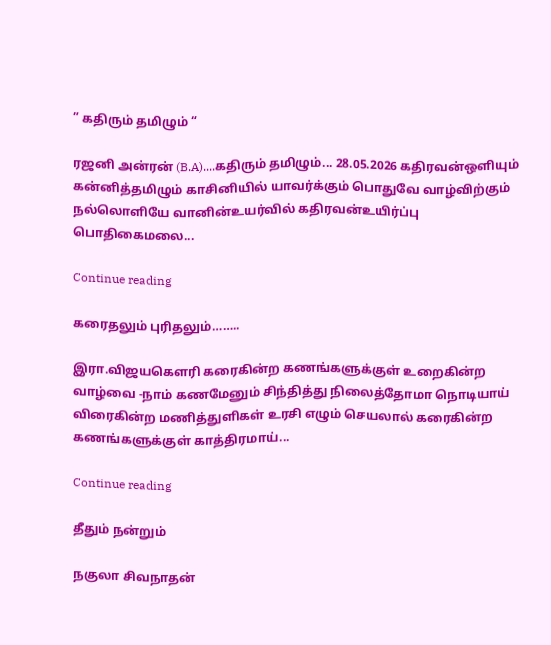” கதிரும் தமிழும் “

ரஜனி அன்ரன் (B.A)....கதிரும் தமிழும்... 28.05.2026 கதிரவன்ஒளியும் கன்னித்தமிழும் காசினியில் யாவர்க்கும் பொதுவே வாழ்விற்கும் நல்லொளியே வானின்உயர்வில் கதிரவன்உயிர்ப்பு பொதிகைமலை...

Continue reading

கரைதலும் புரிதலும்……..

இரா.விஜயகௌரி கரைகின்ற கணங்களுக்குள் உறைகின்ற வாழ்வை -நாம் கணமேனும் சிந்தித்து நிலைத்தோமா நொடியாய் விரைகின்ற மணித்துளிகள் உரசி எழும் செயலால் கரைகின்ற கணங்களுக்குள் காத்திரமாய்...

Continue reading

தீதும் நன்றும்

நகுலா சிவநாதன்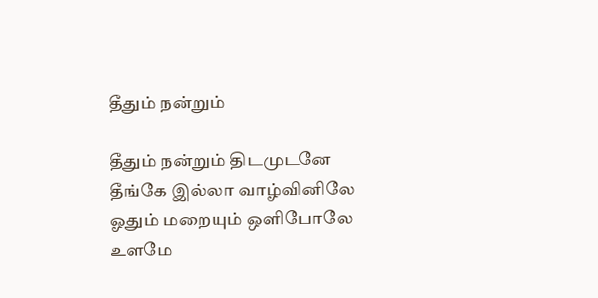தீதும் நன்றும்

தீதும் நன்றும் திடமுடனே
தீங்கே இல்லா வாழ்வினிலே
ஓதும் மறையும் ஒளிபோலே
உளமே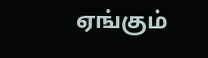ஏங்கும்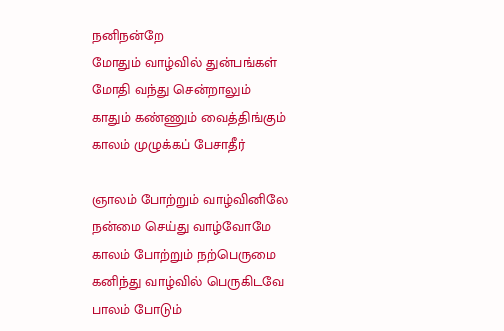நனிநன்றே
மோதும் வாழ்வில் துன்பங்கள்
மோதி வந்து சென்றாலும்
காதும் கண்ணும் வைத்திங்கும்
காலம் முழுக்கப் பேசாதீர்

ஞாலம் போற்றும் வாழ்வினிலே
நன்மை செய்து வாழ்வோமே
காலம் போற்றும் நற்பெருமை
கனிந்து வாழ்வில் பெருகிடவே
பாலம் போடும்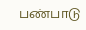பண்பாடு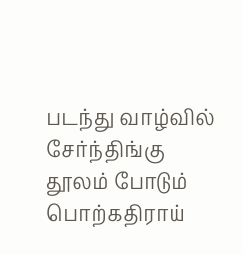படந்து வாழ்வில் சேர்ந்திங்கு
தூலம் போடும் பொற்கதிராய்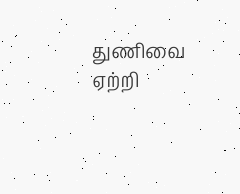துணிவை ஏற்றி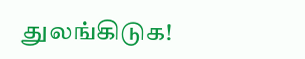துலங்கிடுக!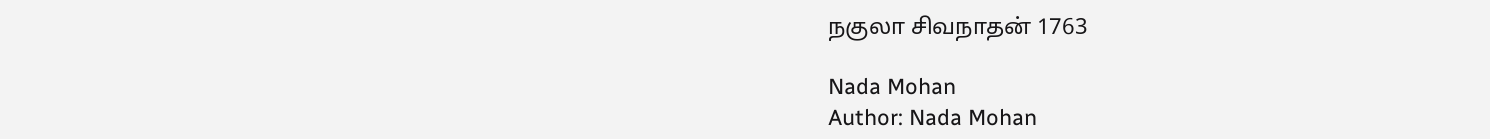நகுலா சிவநாதன் 1763

Nada Mohan
Author: Nada Mohan